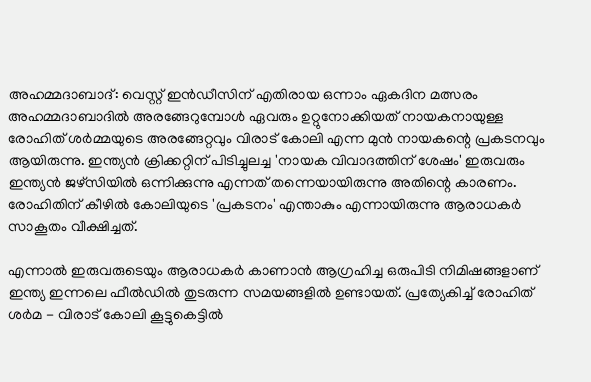അഹമ്മദാബാദ്: വെസ്റ്റ് ഇൻഡീസിന് എതിരായ ഒന്നാം ഏകദിന മത്സരം അഹമ്മദാബാദിൽ അരങ്ങേറുമ്പോൾ ഏവരും ഉറ്റുനോക്കിയത് നായകനായുള്ള രോഹിത് ശർമ്മയുടെ അരങ്ങേറ്റവും വിരാട് കോലി എന്ന മുൻ നായകന്റെ പ്രകടനവും ആയിരുന്നു. ഇന്ത്യൻ ക്രിക്കറ്റിന് പിടിച്ചുലച്ച 'നായക വിവാദത്തിന് ശേഷം' ഇരുവരും ഇന്ത്യൻ ജഴ്‌സിയിൽ ഒന്നിക്കുന്നു എന്നത് തന്നെയായിരുന്നു അതിന്റെ കാരണം. രോഹിതിന് കീഴിൽ കോലിയുടെ 'പ്രകടനം' എന്താകും എന്നായിരുന്നു ആരാധകർ സാകൂതം വീക്ഷിച്ചത്.

എന്നാൽ ഇരുവരുടെയും ആരാധകർ കാണാൻ ആഗ്രഹിച്ച ഒരുപിടി നിമിഷങ്ങളാണ് ഇന്ത്യ ഇന്നലെ ഫീൽഡിൽ തുടരുന്ന സമയങ്ങളിൽ ഉണ്ടായത്. പ്രത്യേകിച്ച് രോഹിത് ശർമ - വിരാട് കോലി കൂട്ടുകെട്ടിൽ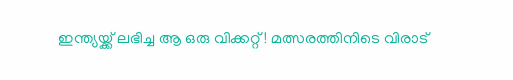ഇന്ത്യയ്ക്ക് ലഭിച്ച ആ ഒരു വിക്കറ്റ്! മത്സരത്തിനിടെ വിരാട്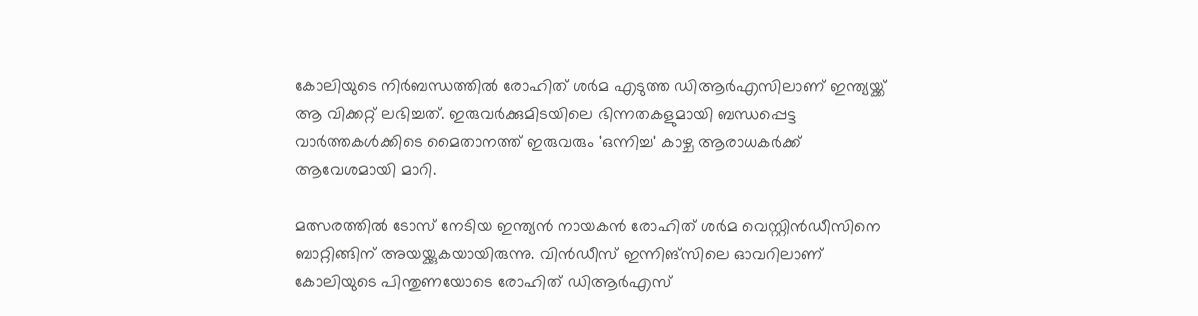കോലിയുടെ നിർബന്ധത്തിൽ രോഹിത് ശർമ എടുത്ത ഡിആർഎസിലാണ് ഇന്ത്യയ്ക്ക് ആ വിക്കറ്റ് ലഭിച്ചത്. ഇരുവർക്കുമിടയിലെ ഭിന്നതകളുമായി ബന്ധപ്പെട്ട വാർത്തകൾക്കിടെ മൈതാനത്ത് ഇരുവരും 'ഒന്നിച്ച' കാഴ്ച ആരാധകർക്ക് ആവേശമായി മാറി.

മത്സരത്തിൽ ടോസ് നേടിയ ഇന്ത്യൻ നായകൻ രോഹിത് ശർമ വെസ്റ്റിൻഡീസിനെ ബാറ്റിങ്ങിന് അയയ്ക്കുകയായിരുന്നു. വിൻഡീസ് ഇന്നിങ്‌സിലെ ഓവറിലാണ് കോലിയുടെ പിന്തുണയോടെ രോഹിത് ഡിആർഎസ്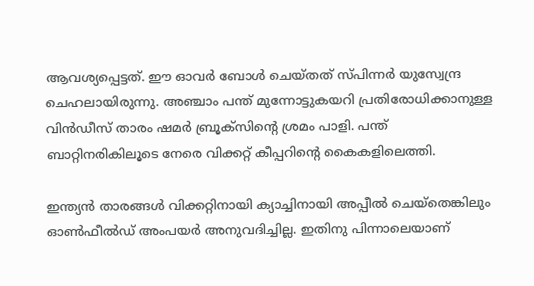ആവശ്യപ്പെട്ടത്. ഈ ഓവർ ബോൾ ചെയ്തത് സ്പിന്നർ യുസ്വേന്ദ്ര ചെഹലായിരുന്നു. അഞ്ചാം പന്ത് മുന്നോട്ടുകയറി പ്രതിരോധിക്കാനുള്ള വിൻഡീസ് താരം ഷമർ ബ്രൂക്‌സിന്റെ ശ്രമം പാളി. പന്ത് ബാറ്റിനരികിലൂടെ നേരെ വിക്കറ്റ് കീപ്പറിന്റെ കൈകളിലെത്തി.

ഇന്ത്യൻ താരങ്ങൾ വിക്കറ്റിനായി ക്യാച്ചിനായി അപ്പീൽ ചെയ്‌തെങ്കിലും ഓൺഫീൽഡ് അംപയർ അനുവദിച്ചില്ല. ഇതിനു പിന്നാലെയാണ്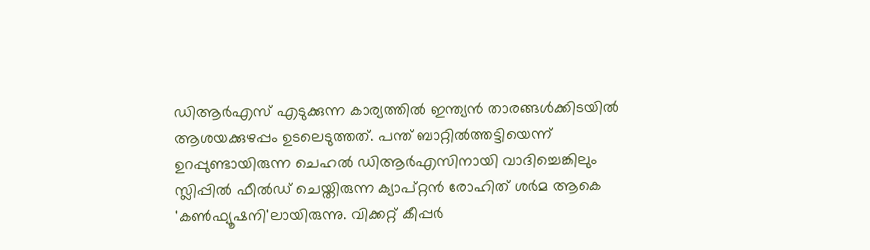ഡിആർഎസ് എടുക്കുന്ന കാര്യത്തിൽ ഇന്ത്യൻ താരങ്ങൾക്കിടയിൽ ആശയക്കുഴപ്പം ഉടലെടുത്തത്. പന്ത് ബാറ്റിൽത്തട്ടിയെന്ന് ഉറപ്പുണ്ടായിരുന്ന ചെഹൽ ഡിആർഎസിനായി വാദിച്ചെങ്കിലും സ്ലിപ്പിൽ ഫീൽഡ് ചെയ്തിരുന്ന ക്യാപ്റ്റൻ രോഹിത് ശർമ ആകെ 'കൺഫ്യൂഷനി'ലായിരുന്നു. വിക്കറ്റ് കീപ്പർ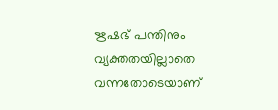ഋഷഭ് പന്തിനും വ്യക്തതയില്ലാതെ വന്നതോടെയാണ്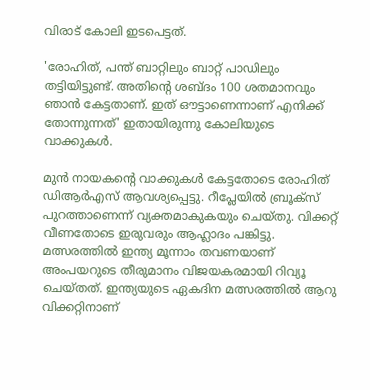വിരാട് കോലി ഇടപെട്ടത്.

'രോഹിത്, പന്ത് ബാറ്റിലും ബാറ്റ് പാഡിലും തട്ടിയിട്ടുണ്ട്. അതിന്റെ ശബ്ദം 100 ശതമാനവും ഞാൻ കേട്ടതാണ്. ഇത് ഔട്ടാണെന്നാണ് എനിക്ക് തോന്നുന്നത്' ഇതായിരുന്നു കോലിയുടെ വാക്കുകൾ.

മുൻ നായകന്റെ വാക്കുകൾ കേട്ടതോടെ രോഹിത് ഡിആർഎസ് ആവശ്യപ്പെട്ടു. റീപ്ലേയിൽ ബ്രൂക്‌സ് പുറത്താണെന്ന് വ്യക്തമാകുകയും ചെയ്തു. വിക്കറ്റ് വീണതോടെ ഇരുവരും ആഹ്ലാദം പങ്കിട്ടു. മത്സരത്തിൽ ഇന്ത്യ മൂന്നാം തവണയാണ് അംപയറുടെ തീരുമാനം വിജയകരമായി റിവ്യൂ ചെയ്തത്. ഇന്ത്യയുടെ ഏകദിന മത്സരത്തിൽ ആറു വിക്കറ്റിനാണ്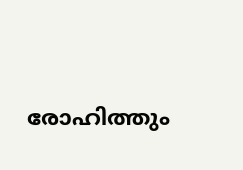രോഹിത്തും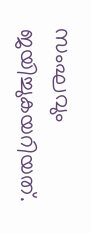സംഘവും ജയിച്ചുകയറിയത്.